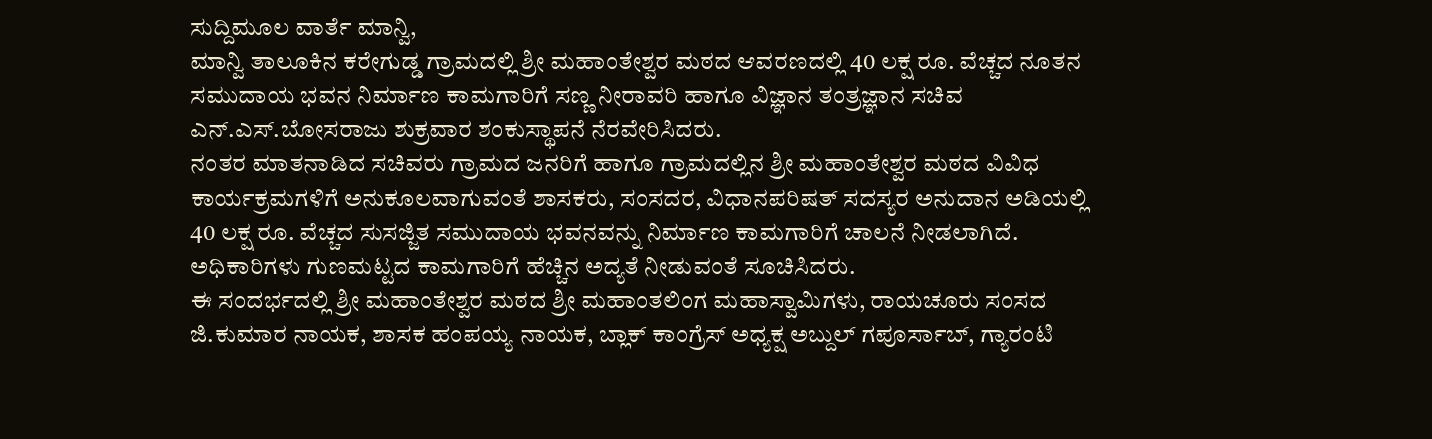ಸುದ್ದಿಮೂಲ ವಾರ್ತೆ ಮಾನ್ವಿ,
ಮಾನ್ವಿ ತಾಲೂಕಿನ ಕರೇಗುಡ್ಡ ಗ್ರಾಮದಲ್ಲಿ ಶ್ರೀ ಮಹಾಂತೇಶ್ವರ ಮಠದ ಆವರಣದಲ್ಲಿ 40 ಲಕ್ಷ ರೂ. ವೆಚ್ಚದ ನೂತನ ಸಮುದಾಯ ಭವನ ನಿರ್ಮಾಣ ಕಾಮಗಾರಿಗೆ ಸಣ್ಣ ನೀರಾವರಿ ಹಾಗೂ ವಿಜ್ಞಾನ ತಂತ್ರಜ್ಞಾನ ಸಚಿವ ಎನ್.ಎಸ್.ಬೋಸರಾಜು ಶುಕ್ರವಾರ ಶಂಕುಸ್ಥಾಪನೆ ನೆರವೇರಿಸಿದರು.
ನಂತರ ಮಾತನಾಡಿದ ಸಚಿವರು ಗ್ರಾಮದ ಜನರಿಗೆ ಹಾಗೂ ಗ್ರಾಮದಲ್ಲಿನ ಶ್ರೀ ಮಹಾಂತೇಶ್ವರ ಮಠದ ವಿವಿಧ ಕಾರ್ಯಕ್ರಮಗಳಿಗೆ ಅನುಕೂಲವಾಗುವಂತೆ ಶಾಸಕರು, ಸಂಸದರ, ವಿಧಾನಪರಿಷತ್ ಸದಸ್ಯರ ಅನುದಾನ ಅಡಿಯಲ್ಲಿ 40 ಲಕ್ಷ ರೂ. ವೆಚ್ಚದ ಸುಸಜ್ಜಿತ ಸಮುದಾಯ ಭವನವನ್ನು ನಿರ್ಮಾಣ ಕಾಮಗಾರಿಗೆ ಚಾಲನೆ ನೀಡಲಾಗಿದೆ. ಅಧಿಕಾರಿಗಳು ಗುಣಮಟ್ಟದ ಕಾಮಗಾರಿಗೆ ಹೆಚ್ಚಿನ ಅದ್ಯತೆ ನೀಡುವಂತೆ ಸೂಚಿಸಿದರು.
ಈ ಸಂದರ್ಭದಲ್ಲಿ ಶ್ರೀ ಮಹಾಂತೇಶ್ವರ ಮಠದ ಶ್ರೀ ಮಹಾಂತಲಿಂಗ ಮಹಾಸ್ವಾಮಿಗಳು, ರಾಯಚೂರು ಸಂಸದ ಜಿ.ಕುಮಾರ ನಾಯಕ, ಶಾಸಕ ಹಂಪಯ್ಯ ನಾಯಕ, ಬ್ಲಾಕ್ ಕಾಂಗ್ರೆಸ್ ಅಧ್ಯಕ್ಷ ಅಬ್ದುಲ್ ಗಪೂರ್ಸಾಬ್, ಗ್ಯಾರಂಟಿ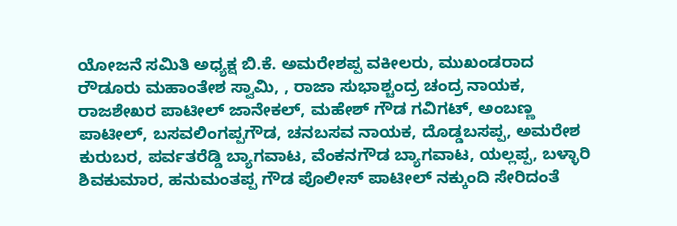ಯೋಜನೆ ಸಮಿತಿ ಅಧ್ಯಕ್ಷ ಬಿ.ಕೆ. ಅಮರೇಶಪ್ಪ ವಕೀಲರು, ಮುಖಂಡರಾದ ರೌಡೂರು ಮಹಾಂತೇಶ ಸ್ವಾಮಿ, , ರಾಜಾ ಸುಭಾಶ್ಚಂದ್ರ ಚಂದ್ರ ನಾಯಕ, ರಾಜಶೇಖರ ಪಾಟೀಲ್ ಜಾನೇಕಲ್, ಮಹೇಶ್ ಗೌಡ ಗವಿಗಟ್, ಅಂಬಣ್ಣ ಪಾಟೀಲ್, ಬಸವಲಿಂಗಪ್ಪಗೌಡ, ಚನಬಸವ ನಾಯಕ, ದೊಡ್ಡಬಸಪ್ಪ, ಅಮರೇಶ ಕುರುಬರ, ಪರ್ವತರೆಡ್ಡಿ ಬ್ಯಾಗವಾಟ, ವೆಂಕನಗೌಡ ಬ್ಯಾಗವಾಟ, ಯಲ್ಲಪ್ಪ, ಬಳ್ಳಾರಿ ಶಿವಕುಮಾರ, ಹನುಮಂತಪ್ಪ ಗೌಡ ಪೊಲೀಸ್ ಪಾಟೀಲ್ ನಕ್ಕುಂದಿ ಸೇರಿದಂತೆ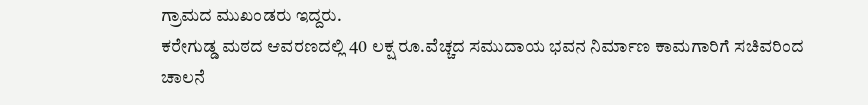ಗ್ರಾಮದ ಮುಖಂಡರು ಇದ್ದರು.
ಕರೇಗುಡ್ಡ ಮಠದ ಆವರಣದಲ್ಲಿ 40 ಲಕ್ಷ ರೂ.ವೆಚ್ಚದ ಸಮುದಾಯ ಭವನ ನಿರ್ಮಾಣ ಕಾಮಗಾರಿಗೆ ಸಚಿವರಿಂದ ಚಾಲನೆ